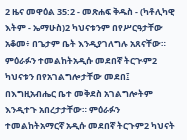2 ዜና መዋዕል 35:2 - መጽሐፍ ቅዱስ - (ካቶሊካዊ እትም - ኤማሁስ)2 ካህናቱንም በየሥርዓታቸው አቆመ፥ በጌታም ቤት እንዲያገለግሉ አጸናቸው። ምዕራፉን ተመልከትአዲሱ መደበኛ ትርጒም2 ካህናቱን በየአገልግሎታቸው መደበ፤ በእግዚአብሔር ቤተ መቅደስ አገልግሎትም እንዲተጉ አበረታታቸው። ምዕራፉን ተመልከትአማርኛ አዲሱ መደበኛ ትርጉም2 ካህናት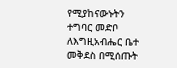የሚያከናውኑትን ተግባር መድቦ ለእግዚአብሔር ቤተ መቅደስ በሚሰጡት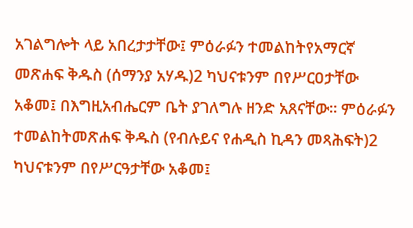አገልግሎት ላይ አበረታታቸው፤ ምዕራፉን ተመልከትየአማርኛ መጽሐፍ ቅዱስ (ሰማንያ አሃዱ)2 ካህናቱንም በየሥርዐታቸው አቆመ፤ በእግዚአብሔርም ቤት ያገለግሉ ዘንድ አጸናቸው። ምዕራፉን ተመልከትመጽሐፍ ቅዱስ (የብሉይና የሐዲስ ኪዳን መጻሕፍት)2 ካህናቱንም በየሥርዓታቸው አቆመ፤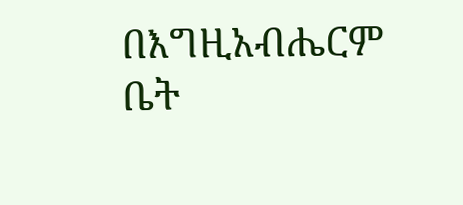በእግዚአብሔርም ቤት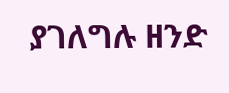ያገለግሉ ዘንድ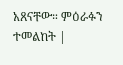አጸናቸው። ምዕራፉን ተመልከት |